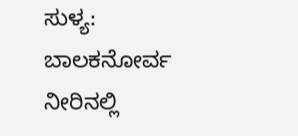ಸುಳ್ಯ: ಬಾಲಕನೋರ್ವ ನೀರಿನಲ್ಲಿ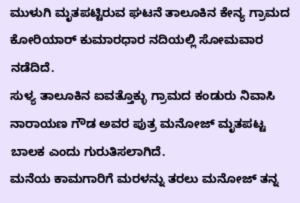ಮುಳುಗಿ ಮೃತಪಟ್ಟಿರುವ ಘಟನೆ ತಾಲೂಕಿನ ಕೇನ್ಯ ಗ್ರಾಮದ ಕೋರಿಯಾರ್ ಕುಮಾರಧಾರ ನದಿಯಲ್ಲಿ ಸೋಮವಾರ ನಡೆದಿದೆ.
ಸುಳ್ಯ ತಾಲೂಕಿನ ಐವತ್ತೊಕ್ಳು ಗ್ರಾಮದ ಕಂಡುರು ನಿವಾಸಿ ನಾರಾಯಣ ಗೌಡ ಅವರ ಪುತ್ರ ಮನೋಜ್ ಮೃತಪಟ್ಟ ಬಾಲಕ ಎಂದು ಗುರುತಿಸಲಾಗಿದೆ.
ಮನೆಯ ಕಾಮಗಾರಿಗೆ ಮರಳನ್ನು ತರಲು ಮನೋಜ್ ತನ್ನ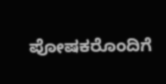ಪೋಷಕರೊಂದಿಗೆ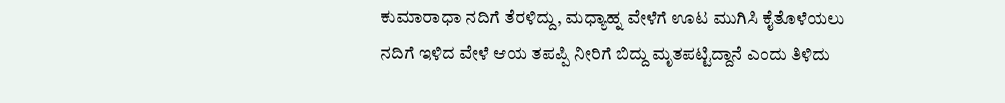ಕುಮಾರಾಧಾ ನದಿಗೆ ತೆರಳಿದ್ದು, ಮಧ್ಯಾಹ್ನ ವೇಳೆಗೆ ಊಟ ಮುಗಿಸಿ ಕೈತೊಳೆಯಲು ನದಿಗೆ ಇಳಿದ ವೇಳೆ ಆಯ ತಪಪ್ಪಿ ನೀರಿಗೆ ಬಿದ್ದು ಮೃತಪಟ್ಟಿದ್ದಾನೆ ಎಂದು ತಿಳಿದು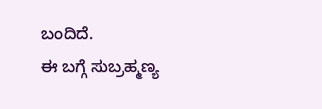ಬಂದಿದೆ.
ಈ ಬಗ್ಗೆ ಸುಬ್ರಹ್ಮಣ್ಯ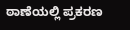ಠಾಣೆಯಲ್ಲಿ ಪ್ರಕರಣ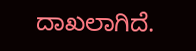ದಾಖಲಾಗಿದೆ.